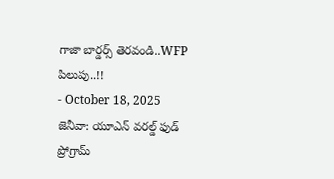గాజా బార్డర్స్ తెరవండి..WFP పిలుపు..!!
- October 18, 2025
జెనీవా: యూఎన్ వరల్డ్ ఫుడ్ ప్రోగ్రామ్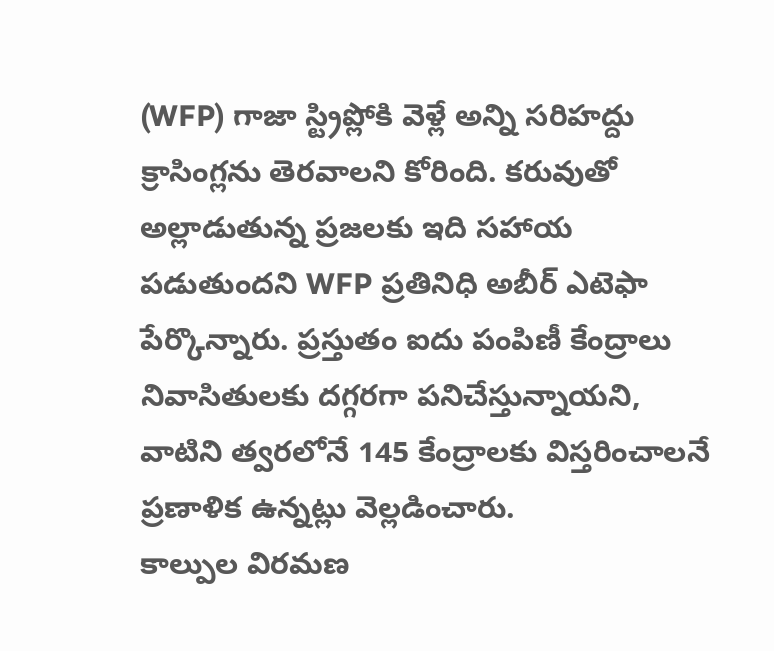(WFP) గాజా స్ట్రిప్లోకి వెళ్లే అన్ని సరిహద్దు క్రాసింగ్లను తెరవాలని కోరింది. కరువుతో అల్లాడుతున్న ప్రజలకు ఇది సహాయ పడుతుందని WFP ప్రతినిధి అబీర్ ఎటెఫా పేర్కొన్నారు. ప్రస్తుతం ఐదు పంపిణీ కేంద్రాలు నివాసితులకు దగ్గరగా పనిచేస్తున్నాయని, వాటిని త్వరలోనే 145 కేంద్రాలకు విస్తరించాలనే ప్రణాళిక ఉన్నట్లు వెల్లడించారు.
కాల్పుల విరమణ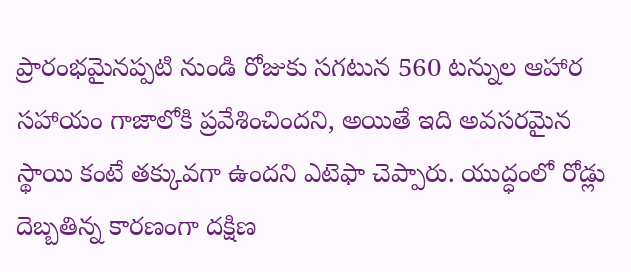ప్రారంభమైనప్పటి నుండి రోజుకు సగటున 560 టన్నుల ఆహార సహాయం గాజాలోకి ప్రవేశించిందని, అయితే ఇది అవసరమైన స్థాయి కంటే తక్కువగా ఉందని ఎటెఫా చెప్పారు. యుద్ధంలో రోడ్లు దెబ్బతిన్న కారణంగా దక్షిణ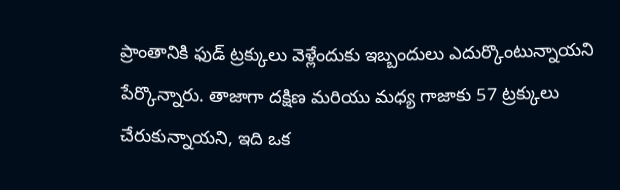ప్రాంతానికి ఫుడ్ ట్రక్కులు వెళ్లేందుకు ఇబ్బందులు ఎదుర్కొంటున్నాయని పేర్కొన్నారు. తాజాగా దక్షిణ మరియు మధ్య గాజాకు 57 ట్రక్కులు చేరుకున్నాయని, ఇది ఒక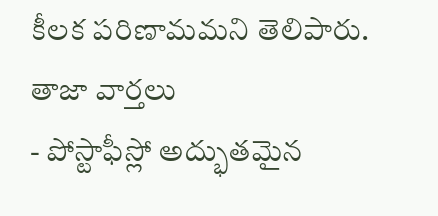కీలక పరిణామమని తెలిపారు.
తాజా వార్తలు
- పోస్టాఫీస్లో అద్భుతమైన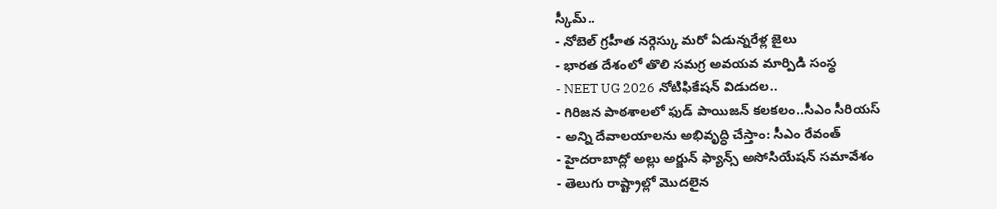స్కీమ్..
- నోబెల్ గ్రహీత నర్గెస్కు మరో ఏడున్నరేళ్ల జైలు
- భారత దేశంలో తొలి సమగ్ర అవయవ మార్పిడి సంస్థ
- NEET UG 2026 నోటిఫికేషన్ విడుదల..
- గిరిజన పాఠశాలలో ఫుడ్ పాయిజన్ కలకలం..సీఎం సీరియస్
- అన్ని దేవాలయాలను అభివృద్ధి చేస్తాం: సీఎం రేవంత్
- హైదరాబాద్లో అల్లు అర్జున్ ఫ్యాన్స్ అసోసియేషన్ సమావేశం
- తెలుగు రాష్ట్రాల్లో మొదలైన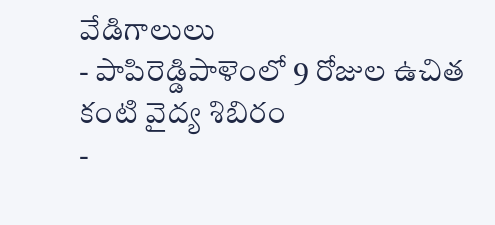వేడిగాలులు
- పాపిరెడ్డిపాళెంలో 9 రోజుల ఉచిత కంటి వైద్య శిబిరం
-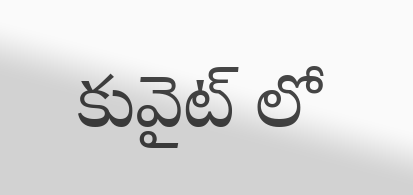కువైట్ లో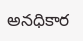అనధికార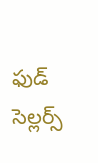ఫుడ్ సెల్లర్స్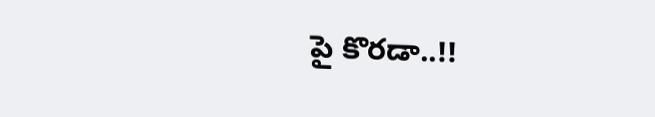పై కొరడా..!!